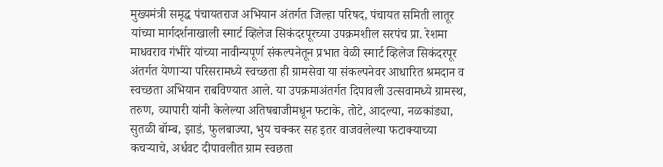मुख्यमंत्री समृद्ध पंचायतराज अभियान अंतर्गत जिल्हा परिषद, पंचायत समिती लातूर यांच्या मार्गदर्शनाखाली स्मार्ट व्हिलेज सिकंदरपूरच्या उपक्रमशील सरपंच प्रा. रेशमा माधवराव गंभीरे यांच्या नावीन्यपूर्ण संकल्पनेतून प्रभात वेळी स्मार्ट व्हिलेज सिकंदरपूर अंतर्गत येणाऱ्या परिसरामध्ये स्वच्छता ही ग्रामसेवा या संकल्पनेवर आधारित श्रमदान व स्वच्छता अभियान राबविण्यात आले. या उपक्रमाअंतर्गत दिपावली उत्सवामध्ये ग्रामस्थ, तरुण, व्यापारी यांनी केलेल्या अतिषबाजीमधून फटाके, तोटे, आदल्या, नळकांड्या, सुतळी बॉम्ब, झाडं, फुलबाज्या, भुय चक्कर सह इतर वाजवलेल्या फटाक्याच्या कचऱ्याचे, अर्धवट दीपावलीत ग्राम स्वछता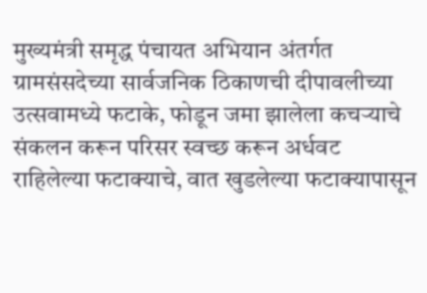मुख्यमंत्री समृद्ध पंचायत अभियान अंतर्गत ग्रामसंसदेच्या सार्वजनिक ठिकाणची दीपावलीच्या उत्सवामध्ये फटाके, फोडून जमा झालेला कचऱ्याचे संकलन करून परिसर स्वच्छ करून अर्धवट राहिलेल्या फटाक्याचे, वात खुडलेल्या फटाक्यापासून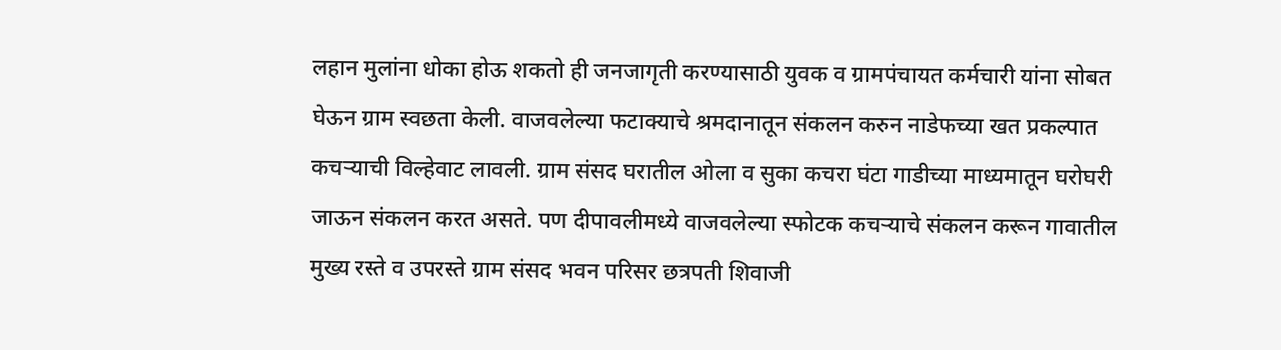लहान मुलांना धोका होऊ शकतो ही जनजागृती करण्यासाठी युवक व ग्रामपंचायत कर्मचारी यांना सोबत घेऊन ग्राम स्वछता केली. वाजवलेल्या फटाक्याचे श्रमदानातून संकलन करुन नाडेफच्या खत प्रकल्पात कचऱ्याची विल्हेवाट लावली. ग्राम संसद घरातील ओला व सुका कचरा घंटा गाडीच्या माध्यमातून घरोघरी जाऊन संकलन करत असते. पण दीपावलीमध्ये वाजवलेल्या स्फोटक कचऱ्याचे संकलन करून गावातील मुख्य रस्ते व उपरस्ते ग्राम संसद भवन परिसर छत्रपती शिवाजी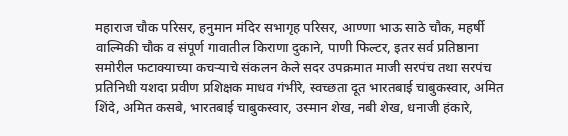महाराज चौक परिसर, हनुमान मंदिर सभागृह परिसर, आण्णा भाऊ साठे चौक, महर्षी वाल्मिकी चौक व संपूर्ण गावातील किराणा दुकाने, पाणी फिल्टर, इतर सर्व प्रतिष्ठाना समोरील फटाक्याच्या कचऱ्याचे संकलन केले सदर उपक्रमात माजी सरपंच तथा सरपंच प्रतिनिधी यशदा प्रवीण प्रशिक्षक माधव गंभीरे, स्वच्छता दूत भारतबाई चाबुकस्वार, अमित शिंदे, अमित कसबे, भारतबाई चाबुकस्वार, उस्मान शेख, नबी शेख, धनाजी हंकारे,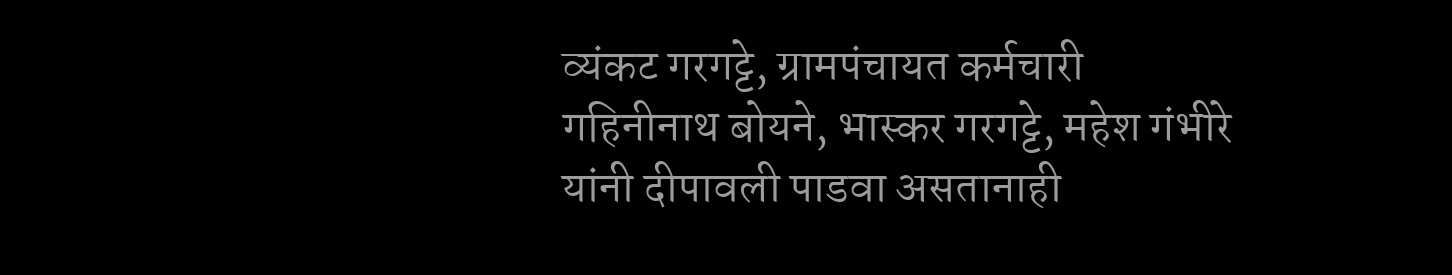व्यंकट गरगट्टे, ग्रामपंचायत कर्मचारी गहिनीनाथ बोयने, भास्कर गरगट्टे, महेश गंभीरे यांनी दीपावली पाडवा असतानाही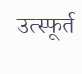उत्स्फूर्त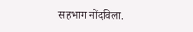सहभाग नोंदविला.